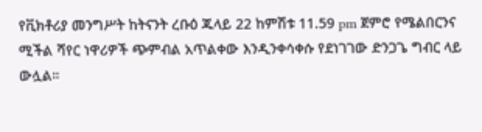የቪክቶሪያ መንግሥት ከትናንት ረቡዕ ጁላይ 22 ከምሽቱ 11.59 pm ጀምሮ የሜልበርንና ሚችል ሻየር ነዋሪዎች ጭምብል አጥልቀው እንዲንቀሳቀሱ የደነገገው ድንጋጌ ግብር ላይ ውሏል።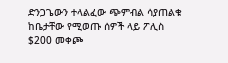ድንጋጌውን ተላልፈው ጭምብል ሳያጠልቁ ከቤታቸው የሚወጡ ሰዎች ላይ ፖሊስ $200 መቀጮ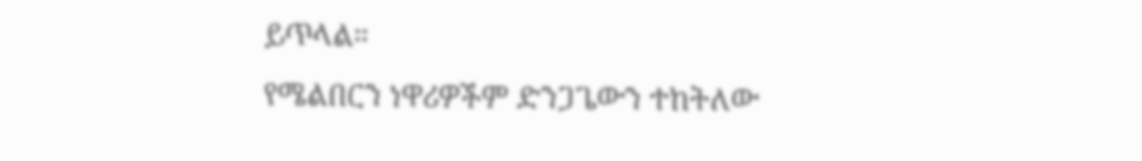ይጥላል።
የሜልበርን ነዋሪዎችም ድንጋጌውን ተከትለው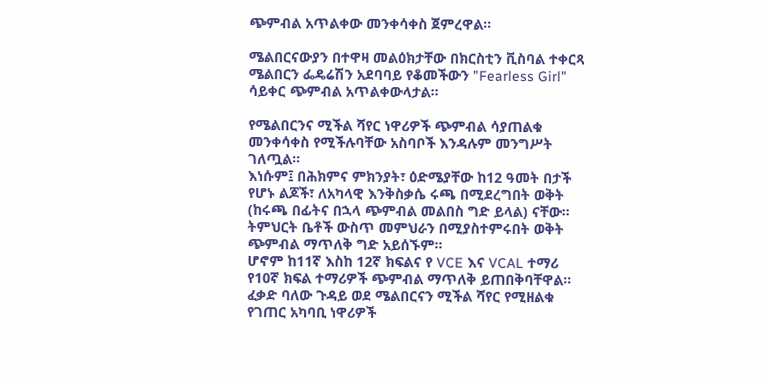ጭምብል አጥልቀው መንቀሳቀስ ጀምረዋል።

ሜልበርናውያን በተዋዛ መልዕክታቸው በክርስቲን ቪስባል ተቀርጻ ሜልበርን ፌዴሬሽን አደባባይ የቆመችውን "Fearless Girl" ሳይቀር ጭምብል አጥልቀውላታል።

የሜልበርንና ሚችል ሻየር ነዋሪዎች ጭምብል ሳያጠልቁ መንቀሳቀስ የሚችሉባቸው አስባቦች እንዳሉም መንግሥት ገለጧል።
እነሱም፤ በሕክምና ምክንያት፣ ዕድሜያቸው ከ12 ዓመት በታች የሆኑ ልጆች፣ ለአካላዊ እንቅስቃሴ ሩጫ በሚደረግበት ወቅት (ከሩጫ በፊትና በኋላ ጭምብል መልበስ ግድ ይላል) ናቸው።
ትምህርት ቤቶች ውስጥ መምህራን በሚያስተምሩበት ወቅት ጭምብል ማጥለቅ ግድ አይሰኙም።
ሆኖም ከ11ኛ እስከ 12ኛ ክፍልና የ VCE እና VCAL ተማሪ የ10ኛ ክፍል ተማሪዎች ጭምብል ማጥለቅ ይጠበቅባቸዋል።
ፈቃድ ባለው ጉዳይ ወደ ሜልበርናን ሚችል ሻየር የሚዘልቁ የገጠር አካባቢ ነዋሪዎች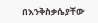በእንቅስቃሴያቸው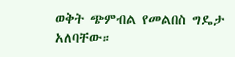ወቅት ጭምብል የመልበስ ግዴታ አለባቸው።